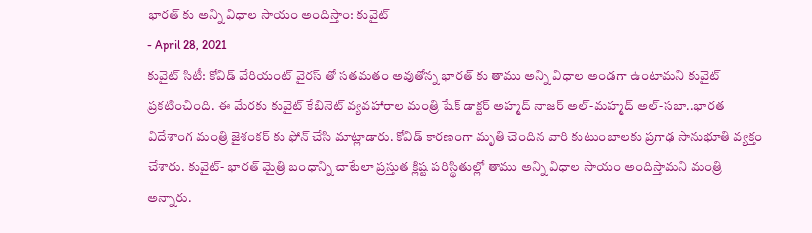భారత్ కు అన్ని విధాల సాయం అందిస్తాం: కువైట్
- April 28, 2021
కువైట్ సిటీ: కోవిడ్ వేరియంట్ వైరస్ తో సతమతం అవుతోన్న భారత్ కు తాము అన్ని విధాల అండగా ఉంటామని కువైట్ ప్రకటించింది. ఈ మేరకు కువైట్ కేబినెట్ వ్యవహారాల మంత్రి షేక్ డాక్టర్ అహ్మద్ నాజర్ అల్-మహ్మద్ అల్-సబా..భారత విదేశాంగ మంత్రి జైశంకర్ కు ఫోన్ చేసి మాట్లాడారు. కోవిడ్ కారణంగా మృతి చెందిన వారి కుటుంబాలకు ప్రగాఢ సానుభూతి వ్యక్తం చేశారు. కువైట్- భారత్ మైత్రి బంధాన్ని చాటేలా ప్రస్తుత క్లిష్ట పరిస్థితుల్లో తాము అన్ని విధాల సాయం అందిస్తామని మంత్రి అన్నారు.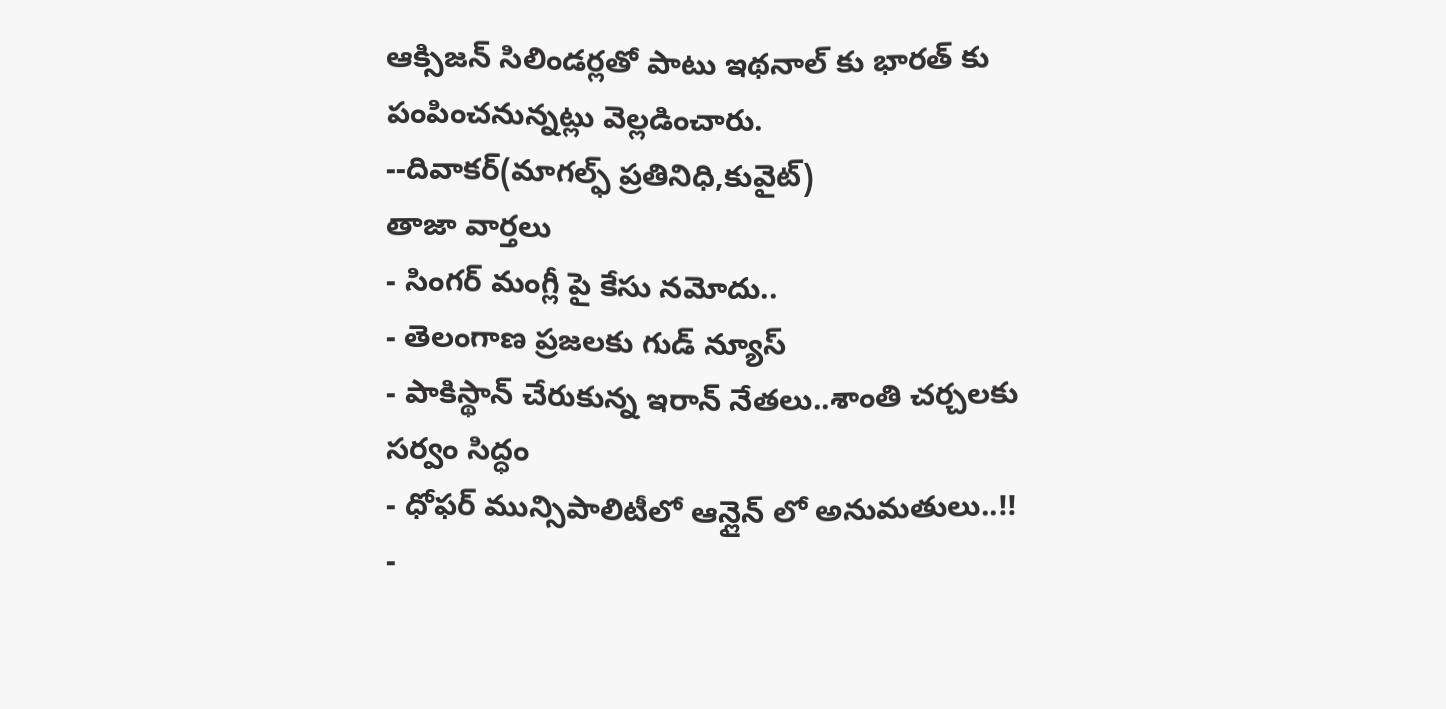ఆక్సిజన్ సిలిండర్లతో పాటు ఇథనాల్ కు భారత్ కు పంపించనున్నట్లు వెల్లడించారు.
--దివాకర్(మాగల్ఫ్ ప్రతినిధి,కువైట్)
తాజా వార్తలు
- సింగర్ మంగ్లీ పై కేసు నమోదు..
- తెలంగాణ ప్రజలకు గుడ్ న్యూస్
- పాకిస్థాన్ చేరుకున్న ఇరాన్ నేతలు..శాంతి చర్చలకు సర్వం సిద్ధం
- ధోఫర్ మున్సిపాలిటీలో ఆన్లైన్ లో అనుమతులు..!!
-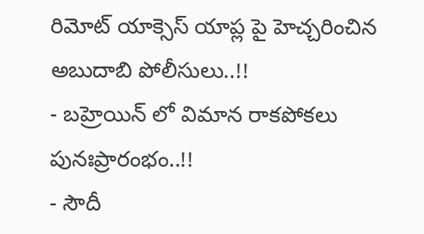రిమోట్ యాక్సెస్ యాప్ల పై హెచ్చరించిన అబుదాబి పోలీసులు..!!
- బహ్రెయిన్ లో విమాన రాకపోకలు పునఃప్రారంభం..!!
- సౌదీ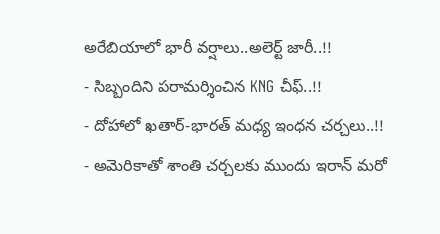అరేబియాలో భారీ వర్షాలు..అలెర్ట్ జారీ..!!
- సిబ్బందిని పరామర్శించిన KNG చీఫ్..!!
- దోహాలో ఖతార్-భారత్ మధ్య ఇంధన చర్చలు..!!
- అమెరికాతో శాంతి చర్చలకు ముందు ఇరాన్ మరో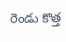రెండు కొత్త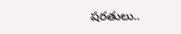షరతులు..